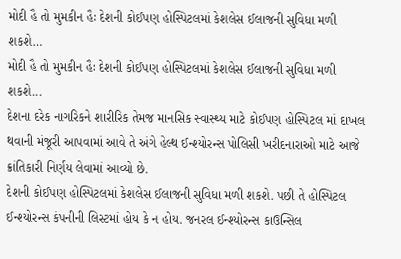મોદી હૈ તો મુમકીન હૈઃ દેશની કોઈપણ હોસ્પિટલમાં કેશલેસ ઈલાજની સુવિધા મળી શકશે…
મોદી હૈ તો મુમકીન હૈઃ દેશની કોઈપણ હોસ્પિટલમાં કેશલેસ ઈલાજની સુવિધા મળી શકશે...
દેશના દરેક નાગરિકને શારીરિક તેમજ માનસિક સ્વાસ્થ્ય માટે કોઈપણ હોસ્પિટલ માં દાખલ થવાની મંજૂરી આપવામાં આવે તે અંગે હેલ્થ ઈન્શ્યોરન્સ પોલિસી ખરીદનારાઓ માટે આજે ક્રાંતિકારી નિર્ણય લેવામાં આવ્યો છે.
દેશની કોઈપણ હોસ્પિટલમાં કેશલેસ ઈલાજની સુવિધા મળી શકશે. પછી તે હોસ્પિટલ ઈન્શ્યોરન્સ કંપનીની લિસ્ટમાં હોય કે ન હોય. જનરલ ઈન્શ્યોરન્સ કાઉન્સિલ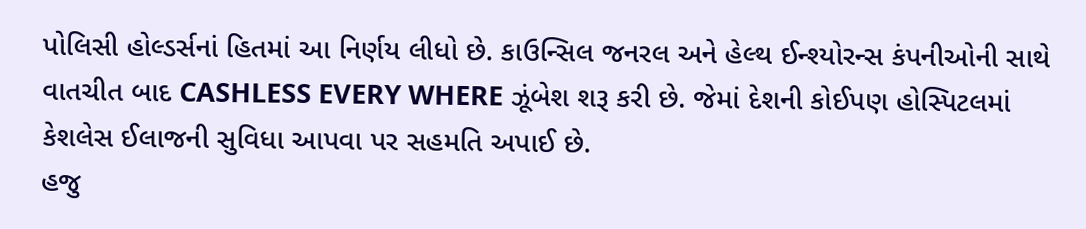પોલિસી હોલ્ડર્સનાં હિતમાં આ નિર્ણય લીધો છે. કાઉન્સિલ જનરલ અને હેલ્થ ઈન્શ્યોરન્સ કંપનીઓની સાથે વાતચીત બાદ CASHLESS EVERY WHERE ઝૂંબેશ શરૂ કરી છે. જેમાં દેશની કોઈપણ હોસ્પિટલમાં કેશલેસ ઈલાજની સુવિધા આપવા પર સહમતિ અપાઈ છે.
હજુ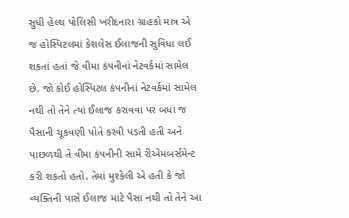સુધી હેલ્થ પોલિસી ખરીદનારા ગ્રાહકો માત્ર એ જ હોસ્પિટલમાં કેશલેસ ઈલાજની સુવિધા લઈ શકતાં હતાં જે વીમા કંપનીનાં નેટવર્કમાં સામેલ છે. જો કોઈ હોસ્પિટલ કંપનીનાં નેટવર્કમાં સામેલ નથી તો તેને ત્યાં ઈલાજ કરાવવા પર બધા જ પૈસાની ચૂકવણી પોતે કરવી પડતી હતી અને પાછળથી તે વીમા કંપનીની સામે રીએમબર્સમેન્ટ કરી શકતો હતો. તેમાં મુશ્કેલી એ હતી કે જો વ્યક્તિની પાસે ઈલાજ માટે પૈસા નથી તો તેને આ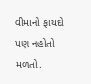વીમાનો ફાયદો પણ નહોતો મળતો.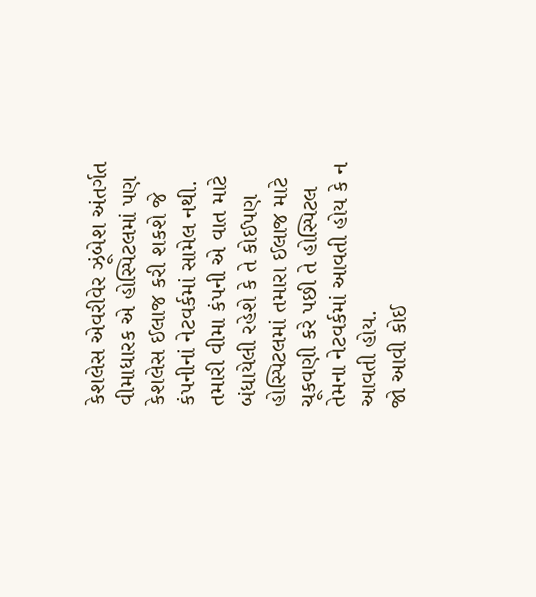કેશલેસ એવરીવેર ઝૂંબેશ અંતર્ગત વીમાધારક એ હોસ્પિટલમાં પણ કેશલેસ ઈલાજ કરી શકશે જે કંપનીનાં નેટવર્કમાં સામેલ નથી. તમારી વીમા કંપની એ વાત માટે બંધાયેલી રહેશે કે તે કોઈપણ હોસ્પિટલમાં તમારા ઈલાજ માટે ચૂકવણી કરે પછી તે હોસ્પિટલ તેમના નેટવર્કમાં આવતી હોય કે ન આવતી હોય.
જો આવી કોઈ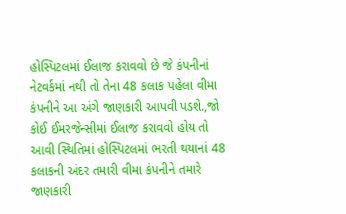હોસ્પિટલમાં ઈલાજ કરાવવો છે જે કંપનીનાં નેટવર્કમાં નથી તો તેના 48 કલાક પહેલા વીમા કંપનીને આ અંગે જાણકારી આપવી પડશે.,જો કોઈ ઈમરજેન્સીમાં ઈલાજ કરાવવો હોય તો આવી સ્થિતિમાં હોસ્પિટલમાં ભરતી થયાનાં 48 કલાકની અંદર તમારી વીમા કંપનીને તમારે જાણકારી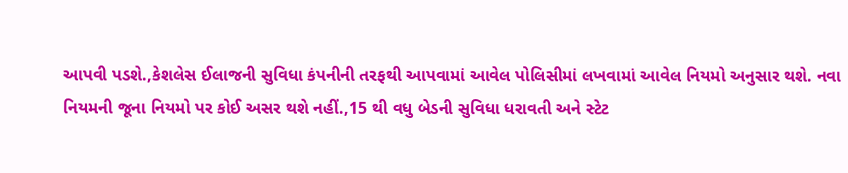આપવી પડશે.,કેશલેસ ઈલાજની સુવિધા કંપનીની તરફથી આપવામાં આવેલ પોલિસીમાં લખવામાં આવેલ નિયમો અનુસાર થશે. નવા નિયમની જૂના નિયમો પર કોઈ અસર થશે નહીં.,15 થી વધુ બેડની સુવિધા ધરાવતી અને સ્ટેટ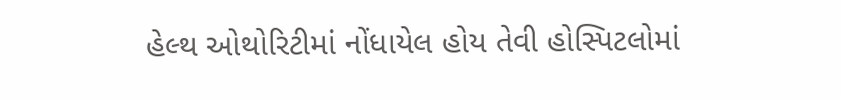હેલ્થ ઓથોરિટીમાં નોંધાયેલ હોય તેવી હોસ્પિટલોમાં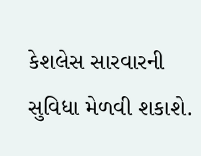કેશલેસ સારવારની સુવિધા મેળવી શકાશે.